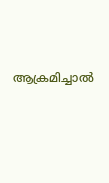ആക്രമിച്ചാല്‍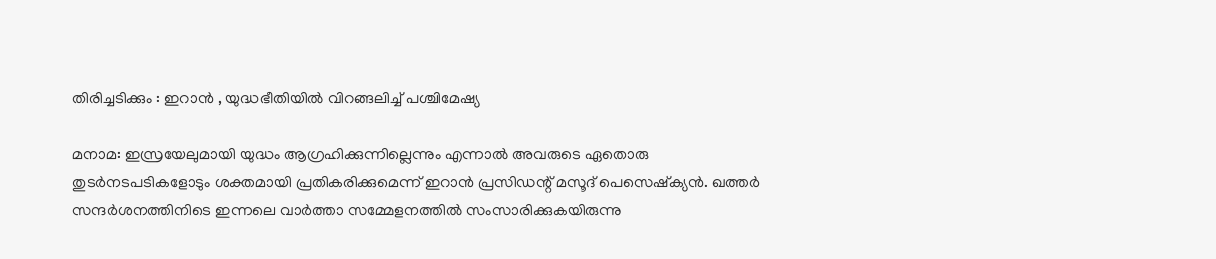തിരിച്ചടിക്കും : ഇറാന്‍ , യുദ്ധഭീതിയില്‍ വിറങ്ങലിച്ച് പശ്ചിമേഷ്യ

മനാമ: ഇസ്രയേലുമായി യുദ്ധം ആഗ്രഹിക്കുന്നില്ലെന്നും എന്നാല്‍ അവരുടെ ഏതൊരു തുടര്‍നടപടികളോടും ശക്തമായി പ്രതികരിക്കുമെന്ന് ഇറാന്‍ പ്രസിഡന്റ് മസൂദ് പെസെഷ്‌ക്യന്‍. ഖത്തര്‍ സന്ദര്‍ശനത്തിനിടെ ഇന്നലെ വാര്‍ത്താ സമ്മേളനത്തില്‍ സംസാരിക്കുകയിരുന്നു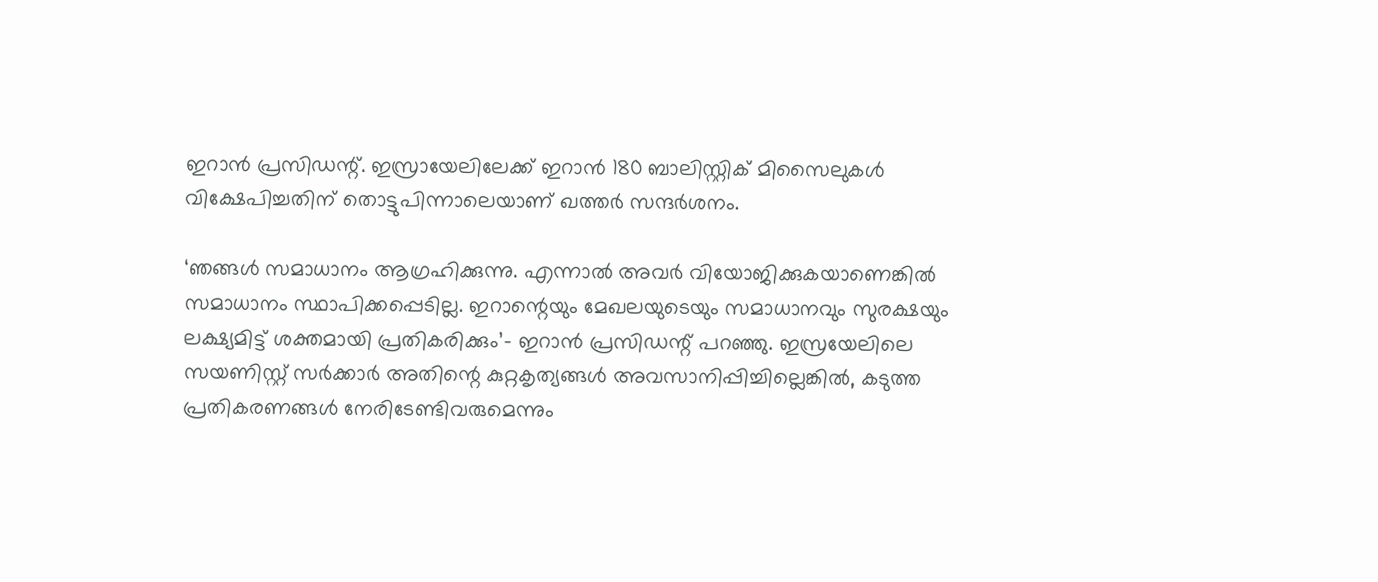ഇറാന്‍ പ്രസിഡന്റ്. ഇസ്രായേലിലേക്ക് ഇറാന്‍ 180 ബാലിസ്റ്റിക് മിസൈലുകള്‍ വിക്ഷേപിച്ചതിന് തൊട്ടുപിന്നാലെയാണ് ഖത്തര്‍ സന്ദര്‍ശനം.

‘ഞങ്ങള്‍ സമാധാനം ആഗ്രഹിക്കുന്നു. എന്നാല്‍ അവര്‍ വിയോജിക്കുകയാണെങ്കില്‍ സമാധാനം സ്ഥാപിക്കപ്പെടില്ല. ഇറാന്റെയും മേഖലയുടെയും സമാധാനവും സുരക്ഷയും ലക്ഷ്യമിട്ട് ശക്തമായി പ്രതികരിക്കും’– ഇറാന്‍ പ്രസിഡന്റ് പറഞ്ഞു. ഇസ്രയേലിലെ സയണിസ്റ്റ് സര്‍ക്കാര്‍ അതിന്റെ കുറ്റകൃത്യങ്ങള്‍ അവസാനിപ്പിച്ചില്ലെങ്കില്‍, കടുത്ത പ്രതികരണങ്ങള്‍ നേരിടേണ്ടിവരുമെന്നും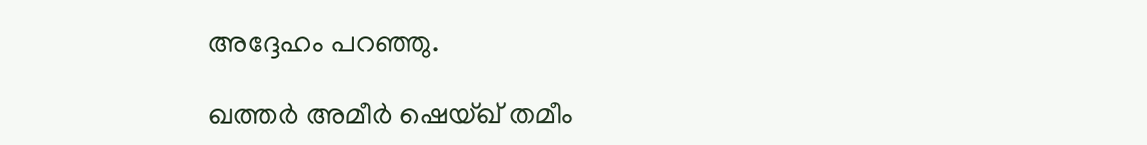അദ്ദേഹം പറഞ്ഞു.

ഖത്തര്‍ അമീര്‍ ഷെയ്ഖ് തമീം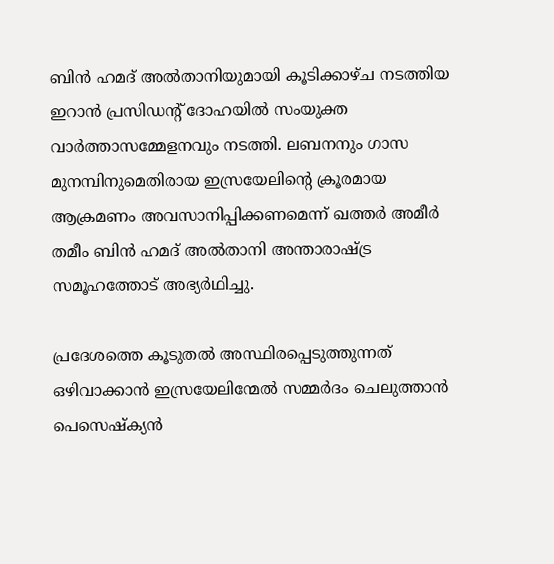ബിന്‍ ഹമദ് അല്‍താനിയുമായി കൂടിക്കാഴ്ച നടത്തിയ ഇറാന്‍ പ്രസിഡന്റ് ദോഹയില്‍ സംയുക്ത വാര്‍ത്താസമ്മേളനവും നടത്തി. ലബനനും ഗാസ മുനമ്പിനുമെതിരായ ഇസ്രയേലിന്റെ ക്രൂരമായ ആക്രമണം അവസാനിപ്പിക്കണമെന്ന് ഖത്തര്‍ അമീര്‍ തമീം ബിന്‍ ഹമദ് അല്‍താനി അന്താരാഷ്ട്ര സമൂഹത്തോട് അഭ്യര്‍ഥിച്ചു.

പ്രദേശത്തെ കൂടുതല്‍ അസ്ഥിരപ്പെടുത്തുന്നത് ഒഴിവാക്കാന്‍ ഇസ്രയേലിന്മേല്‍ സമ്മര്‍ദം ചെലുത്താന്‍ പെസെഷ്‌ക്യന്‍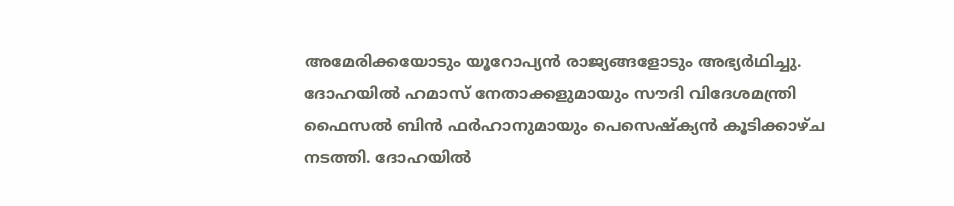അമേരിക്കയോടും യൂറോപ്യന്‍ രാജ്യങ്ങളോടും അഭ്യര്‍ഥിച്ചു. ദോഹയില്‍ ഹമാസ് നേതാക്കളുമായും സൗദി വിദേശമന്ത്രി ഫൈസല്‍ ബിന്‍ ഫര്‍ഹാനുമായും പെസെഷ്‌ക്യന്‍ കൂടിക്കാഴ്ച നടത്തി. ദോഹയില്‍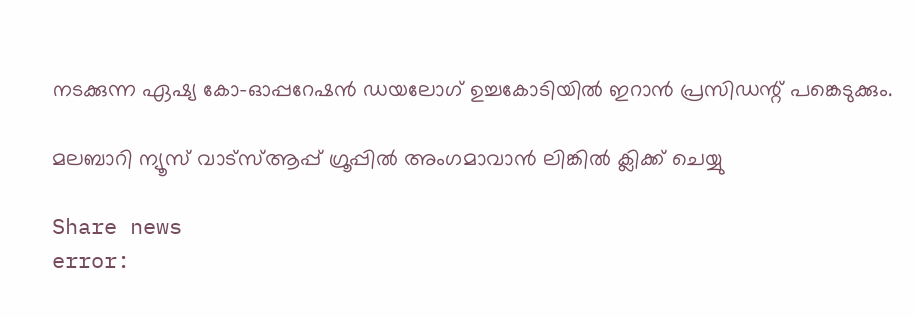നടക്കുന്ന ഏഷ്യ കോ-ഓപ്പറേഷന്‍ ഡയലോഗ് ഉച്ചകോടിയില്‍ ഇറാന്‍ പ്രസിഡന്റ് പങ്കെടുക്കും.

മലബാറി ന്യൂസ് വാട്‌സ്ആപ്പ് ഗ്രൂപ്പില്‍ അംഗമാവാന്‍ ലിങ്കില്‍ ക്ലിക്ക് ചെയ്യു

Share news
error: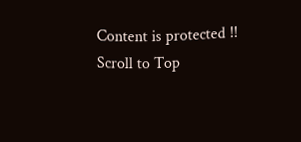Content is protected !!
Scroll to Top